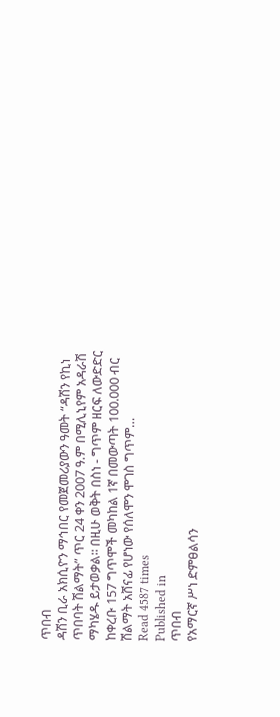ጥበብ
ዳሽን ቢራ አክሲዮን ማኅበር የመጀመሪያውን ዓመት “ዳሽን የኪነ ጥበባት ሽልማት” ጥር 24 ቀን 2007 ዓ.ም በሚሊኒየም አዳራሽ ማካሄዱ ይታወቃል፡፡ በዚሁ ወቅት በስነ - ግጥም ዘርፍ ለውድድር ከቀረቡ 157 ግጥሞች መካከል 1ኛ በመውጣት 100.000 ብር ሽልማት አሸናፊ የሆነው የሰለሞን ሞገስ ግጥም…
Read 4587 times
Published in
ጥበብ
የአማርኛ ሥነ ድምፀልሳን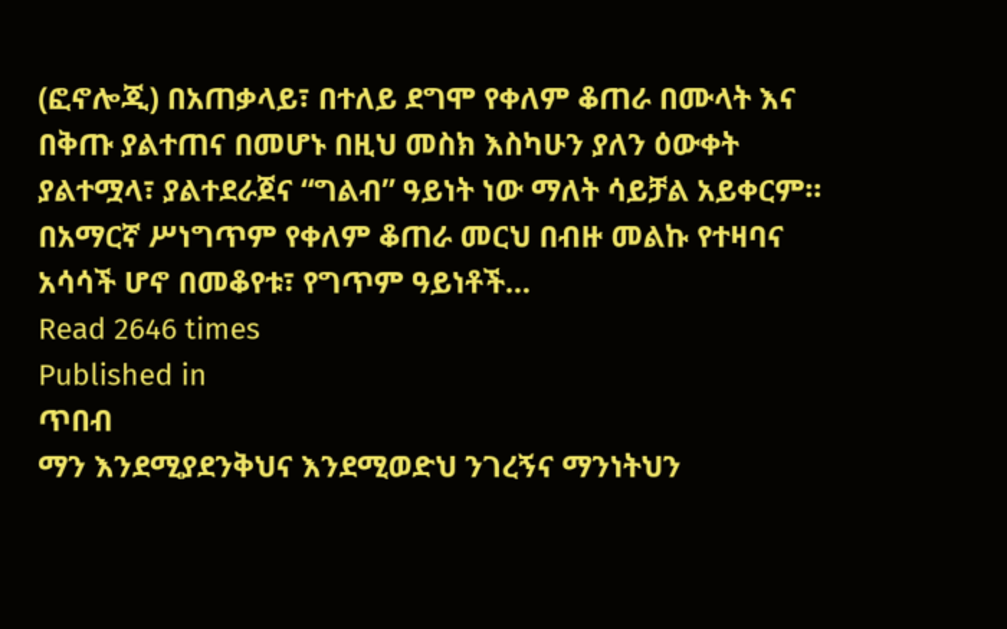(ፎኖሎጂ) በአጠቃላይ፣ በተለይ ደግሞ የቀለም ቆጠራ በሙላት እና በቅጡ ያልተጠና በመሆኑ በዚህ መስክ እስካሁን ያለን ዕውቀት ያልተሟላ፣ ያልተደራጀና “ግልብ” ዓይነት ነው ማለት ሳይቻል አይቀርም። በአማርኛ ሥነግጥም የቀለም ቆጠራ መርህ በብዙ መልኩ የተዛባና አሳሳች ሆኖ በመቆየቱ፣ የግጥም ዓይነቶች…
Read 2646 times
Published in
ጥበብ
ማን እንደሚያደንቅህና እንደሚወድህ ንገረኝና ማንነትህን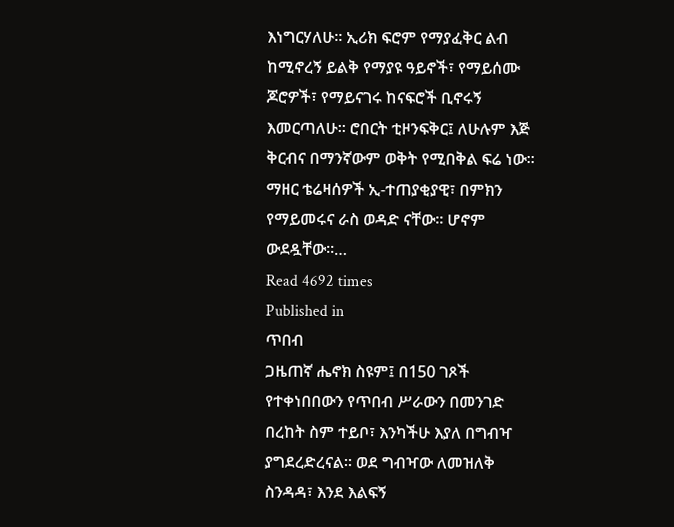እነግርሃለሁ፡፡ ኢሪክ ፍሮም የማያፈቅር ልብ ከሚኖረኝ ይልቅ የማያዩ ዓይኖች፣ የማይሰሙ ጆሮዎች፣ የማይናገሩ ከናፍሮች ቢኖሩኝ እመርጣለሁ፡፡ ሮበርት ቲዞንፍቅር፤ ለሁሉም እጅ ቅርብና በማንኛውም ወቅት የሚበቅል ፍሬ ነው፡፡ ማዘር ቴሬዛሰዎች ኢ-ተጠያቂያዊ፣ በምክን የማይመሩና ራስ ወዳድ ናቸው፡፡ ሆኖም ውደዷቸው፡፡…
Read 4692 times
Published in
ጥበብ
ጋዜጠኛ ሔኖክ ስዩም፤ በ150 ገጾች የተቀነበበውን የጥበብ ሥራውን በመንገድ በረከት ስም ተይቦ፣ እንካችሁ እያለ በግብዣ ያግደረድረናል። ወደ ግብዣው ለመዝለቅ ስንዳዳ፣ እንደ እልፍኝ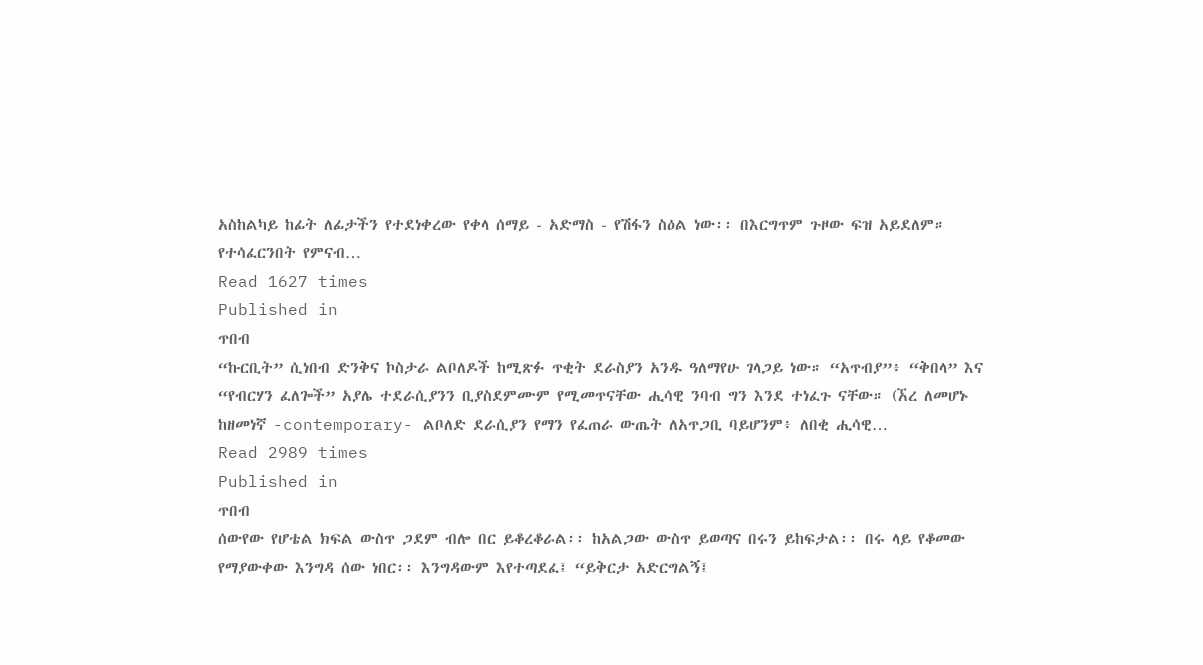አስከልካይ ከፊት ለፊታችን የተደነቀረው የቀላ ሰማይ - አድማስ - የሽፋን ስዕል ነው፡፡ በእርግጥም ጉዞው ፍዝ አይደለም። የተሳፈርንበት የምናብ…
Read 1627 times
Published in
ጥበብ
“ኩርቢት” ሲነበብ ድንቅና ኮስታራ ልቦለዶች ከሚጽፉ ጥቂት ደራስያን አንዱ ዓለማየሁ ገላጋይ ነው። “አጥብያ”፥ “ቅበላ” እና “የብርሃን ፈለጐች” አያሌ ተደራሲያንን ቢያስደምሙም የሚመጥናቸው ሒሳዊ ንባብ ግን እንደ ተነፈጉ ናቸው። (ኧረ ለመሆኑ ከዘመነኛ -contemporary- ልቦለድ ደራሲያን የማን የፈጠራ ውጤት ለአጥጋቢ ባይሆንም፥ ለበቂ ሒሳዊ…
Read 2989 times
Published in
ጥበብ
ሰውየው የሆቴል ክፍል ውስጥ ጋደም ብሎ በር ይቆረቆራል፡፡ ከአልጋው ውስጥ ይወጣና በሩን ይከፍታል፡፡ በሩ ላይ የቆመው የማያውቀው እንግዳ ሰው ነበር፡፡ እንግዳውም እየተጣደፈ፤ “ይቅርታ አድርግልኝ፤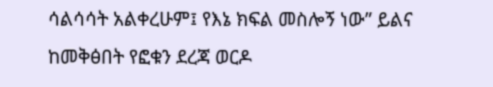ሳልሳሳት አልቀረሁም፤ የእኔ ክፍል መስሎኝ ነው” ይልና ከመቅፅበት የፎቁን ደረጃ ወርዶ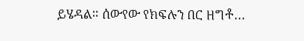ይሄዳል። ሰውየው የክፍሉን በር ዘግቶ…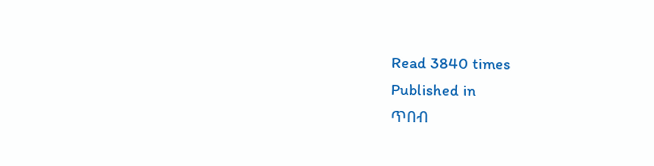Read 3840 times
Published in
ጥበብ